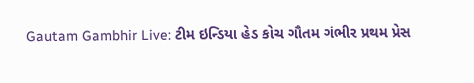Gautam Gambhir Live: ટીમ ઇન્ડિયા હેડ કોચ ગૌતમ ગંભીર પ્રથમ પ્રેસ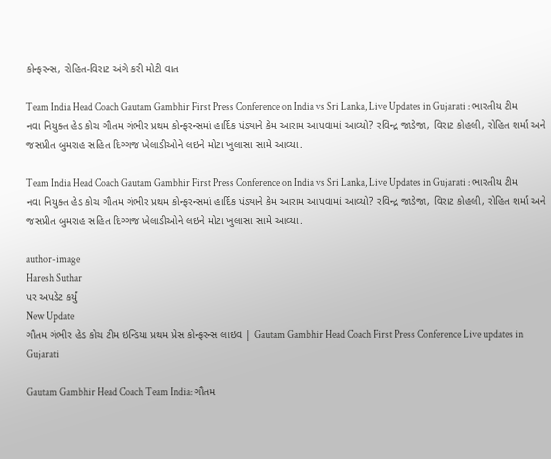કોન્ફરન્સ, રોહિત-વિરાટ અંગે કરી મોટી વાત

Team India Head Coach Gautam Gambhir First Press Conference on India vs Sri Lanka, Live Updates in Gujarati : ભારતીય ટીમ નવા નિયુક્ત હેડ કોચ ગૌતમ ગંભીર પ્રથમ કોન્ફરન્સમાં હાર્દિક પંડ્યાને કેમ આરામ આપવામાં આવ્યો? રવિન્દ્ર જાડેજા, વિરાટ કોહલી, રોહિત શર્મા અને જસપ્રીત બુમરાહ સહિત દિગ્ગજ ખેલાડીઓને લઇને મોટા ખુલાસા સામે આવ્યા.

Team India Head Coach Gautam Gambhir First Press Conference on India vs Sri Lanka, Live Updates in Gujarati : ભારતીય ટીમ નવા નિયુક્ત હેડ કોચ ગૌતમ ગંભીર પ્રથમ કોન્ફરન્સમાં હાર્દિક પંડ્યાને કેમ આરામ આપવામાં આવ્યો? રવિન્દ્ર જાડેજા, વિરાટ કોહલી, રોહિત શર્મા અને જસપ્રીત બુમરાહ સહિત દિગ્ગજ ખેલાડીઓને લઇને મોટા ખુલાસા સામે આવ્યા.

author-image
Haresh Suthar
પર અપડેટ કર્યું
New Update
ગૌતમ ગંભીર હેડ કોચ ટીમ ઇન્ડિયા પ્રથમ પ્રેસ કોન્ફરન્સ લાઇવ | Gautam Gambhir Head Coach First Press Conference Live updates in Gujarati

Gautam Gambhir Head Coach Team India: ગૌતમ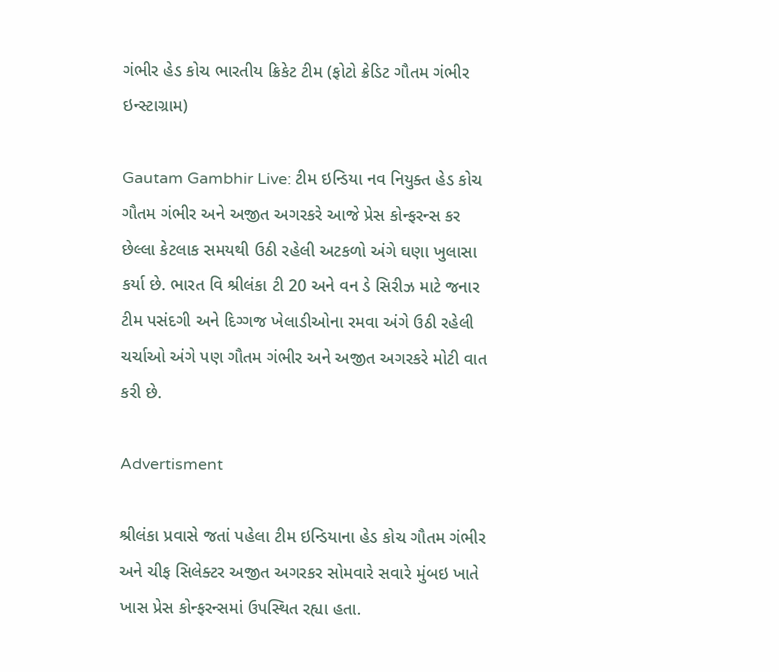ગંભીર હેડ કોચ ભારતીય ક્રિકેટ ટીમ (ફોટો ક્રેડિટ ગૌતમ ગંભીર ઇન્સ્ટાગ્રામ)

Gautam Gambhir Live: ટીમ ઇન્ડિયા નવ નિયુક્ત હેડ કોચ ગૌતમ ગંભીર અને અજીત અગરકરે આજે પ્રેસ કોન્ફરન્સ કર છેલ્લા કેટલાક સમયથી ઉઠી રહેલી અટકળો અંગે ઘણા ખુલાસા કર્યા છે. ભારત વિ શ્રીલંકા ટી 20 અને વન ડે સિરીઝ માટે જનાર ટીમ પસંદગી અને દિગ્ગજ ખેલાડીઓના રમવા અંગે ઉઠી રહેલી ચર્ચાઓ અંગે પણ ગૌતમ ગંભીર અને અજીત અગરકરે મોટી વાત કરી છે.

Advertisment

શ્રીલંકા પ્રવાસે જતાં પહેલા ટીમ ઇન્ડિયાના હેડ કોચ ગૌતમ ગંભીર અને ચીફ સિલેક્ટર અજીત અગરકર સોમવારે સવારે મુંબઇ ખાતે ખાસ પ્રેસ કોન્ફરન્સમાં ઉપસ્થિત રહ્યા હતા.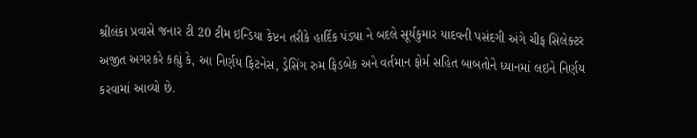શ્રીલંકા પ્રવાસે જનાર ટી 20 ટીમ ઇન્ડિયા કેપ્ટન તરીકે હાર્દિક પંડ્યા ને બદલે સૂર્યકુમાર યાદવની પસંદગી અંગે ચીફ સિલેક્ટર અજીત અગરકરે કહ્યું કે, આ નિર્ણય ફિટનેસ, ડ્રેસિંગ રુમ ફિડબેક અને વર્તમાન ફોર્મ સહિત બાબતોને ધ્યાનમાં લઇને નિર્ણય કરવામાં આવ્યો છે.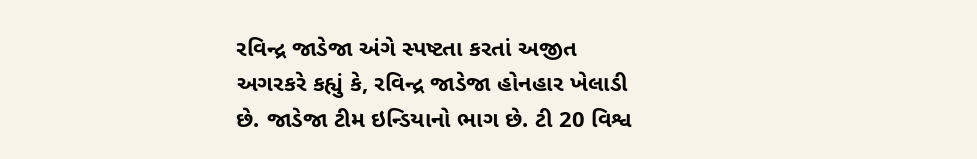રવિન્દ્ર જાડેજા અંગે સ્પષ્ટતા કરતાં અજીત અગરકરે કહ્યું કે, રવિન્દ્ર જાડેજા હોનહાર ખેલાડી છે. જાડેજા ટીમ ઇન્ડિયાનો ભાગ છે. ટી 20 વિશ્વ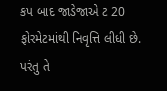કપ બાદ જાડેજાએ ટ 20 ફોરમેટમાંથી નિવૃત્તિ લીધી છે. પરંતુ તે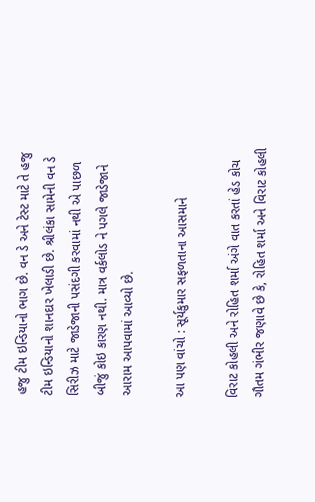હજુ ટીમ ઇન્ડિયાનો ભાગ છે. વન ડે અને ટેસ્ટ માટે તે હજુ ટીમ ઇન્ડિયાનો શાનદાર ખેલાડી છે. શ્રીલંકા સામેની વન ડે સિરીઝ માટે જાડેજાની પસંદગી કરવામાં નથી એ પાછળ બીજું કોઇ કારણ નથી. માત્ર વર્કલોડ ને પગલે જાડેજાને આરામ આપવામાં આવ્યો છે.

આ પણ વાંચો : સૂર્યકુમાર સફળતાના આસમાને

વિરાટ કોહલી અને રોહિત શર્મા અંગે વાત કરતાં હેડ કોચ ગૌતમ ગંભીર જણાવે છે કે, રોહિત શર્મા અને વિરાટ કોહલી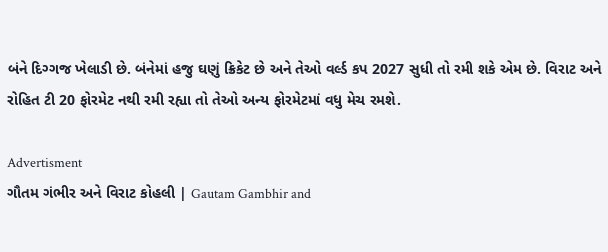બંને દિગ્ગજ ખેલાડી છે. બંનેમાં હજુ ઘણું ક્રિકેટ છે અને તેઓ વર્લ્ડ કપ 2027 સુધી તો રમી શકે એમ છે. વિરાટ અને રોહિત ટી 20 ફોરમેટ નથી રમી રહ્યા તો તેઓ અન્ય ફોરમેટમાં વધુ મેચ રમશે.

Advertisment
ગૌતમ ગંભીર અને વિરાટ કોહલી | Gautam Gambhir and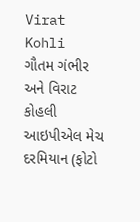Virat Kohli
ગૌતમ ગંભીર અને વિરાટ કોહલી આઇપીએલ મેચ દરમિયાન (ફોટો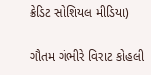ક્રેડિટ સોશિયલ મીડિયા)

ગૌતમ ગંભીરે વિરાટ કોહલી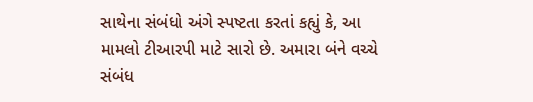સાથેના સંબંધો અંગે સ્પષ્ટતા કરતાં કહ્યું કે, આ મામલો ટીઆરપી માટે સારો છે. અમારા બંને વચ્ચે સંબંધ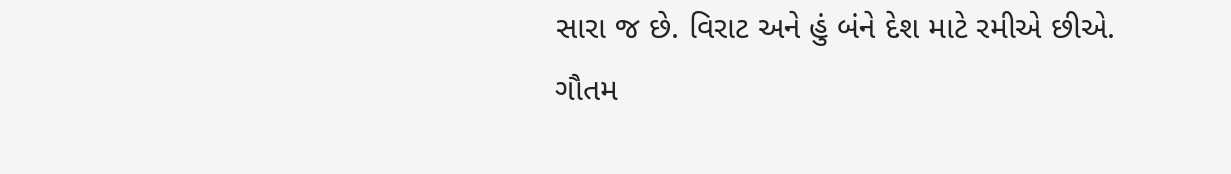સારા જ છે. વિરાટ અને હું બંને દેશ માટે રમીએ છીએ. ગૌતમ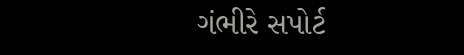ગંભીરે સપોર્ટ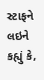સ્ટાફને લઇને કહ્યું કે,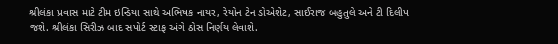શ્રીલંકા પ્રવાસ માટે ટીમ ઇન્ડિયા સાથે અભિષક નાયર, રેયોન ટેન ડોએશેટ, સાઈરાજ બહુતુલે અને ટી દિલીપ જશે. શ્રીલંકા સિરીઝ બાદ સપોર્ટ સ્ટાફ અંગે ઠોસ નિર્ણય લેવાશે.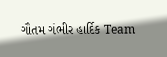ગૌતમ ગંભીર હાર્દિક Team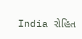India રોહિત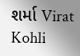શર્મા Virat Kohli